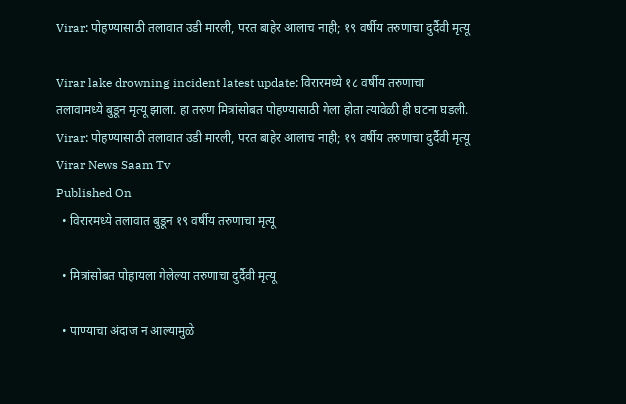Virar: पोहण्यासाठी तलावात उडी मारली, परत बाहेर आलाच नाही; १९ वर्षीय तरुणाचा दुर्दैवी मृत्यू

Virar lake drowning incident latest update: विरारमध्ये १८ वर्षीय तरुणाचा तलावामध्ये बुडून मृत्यू झाला. हा तरुण मित्रांसोबत पोहण्यासाठी गेला होता त्यावेळी ही घटना घडली.
Virar: पोहण्यासाठी तलावात उडी मारली, परत बाहेर आलाच नाही; १९ वर्षीय तरुणाचा दुर्दैवी मृत्यू
Virar News Saam Tv
Published On
  • विरारमध्ये तलावात बुडून १९ वर्षीय तरुणाचा मृत्यू

  • मित्रांसोबत पोहायला गेलेल्या तरुणाचा दुर्दैवी मृत्यू

  • पाण्याचा अंदाज न आल्यामुळे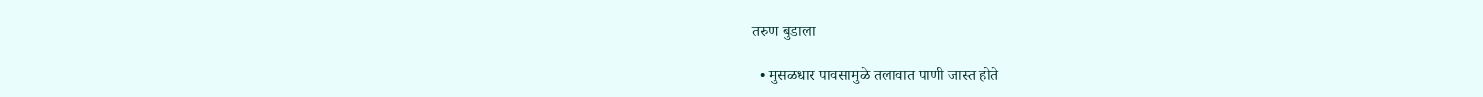तरुण बुडाला

  • मुसळधार पावसामुळे तलावात पाणी जास्त होते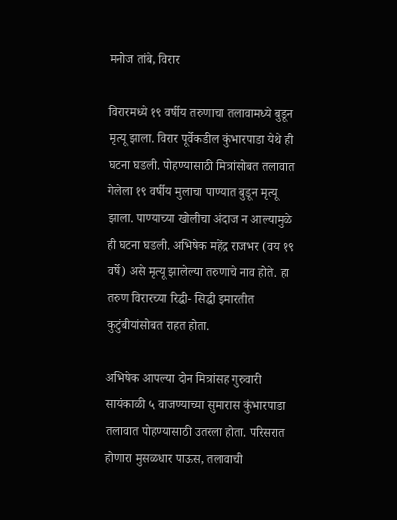मनोज तांबे, विरार

विरारमध्ये १९ वर्षीय तरुणाचा तलावामध्ये बुडून मृत्यू झाला. विरार पूर्वेकडील कुंभारपाडा येथे ही घटना घडली. पोहण्यासाठी मित्रांसोबत तलावात गेलेला १९ वर्षीय मुलाचा पाण्यात बुडून मृत्यू झाला. पाण्याच्या खोलीचा अंदाज न आल्यामुळे ही घटना घडली. अभिषेक महेंद्र राजभर (वय १९ वर्षे) असे मृत्यू झालेल्या तरुणाचे नाव होते. हा तरुण विरारच्या रिद्धी- सिद्धी इमारतीत कुटुंबीयांसोबत राहत होता.

अभिषेक आपल्या दोन मित्रांसह गुरुवारी सायंकाळी ५ वाजण्याच्या सुमारास कुंभारपाडा तलावात पोहण्यासाठी उतरला होता. परिसरात होणारा मुसळधार पाऊस, तलावाची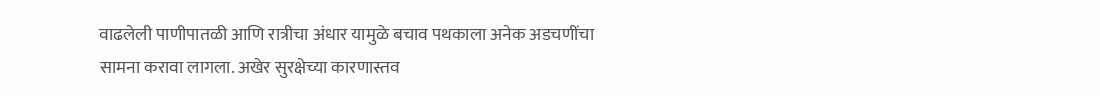वाढलेली पाणीपातळी आणि रात्रीचा अंधार यामुळे बचाव पथकाला अनेक अडचणींचा सामना करावा लागला. अखेर सुरक्षेच्या कारणास्तव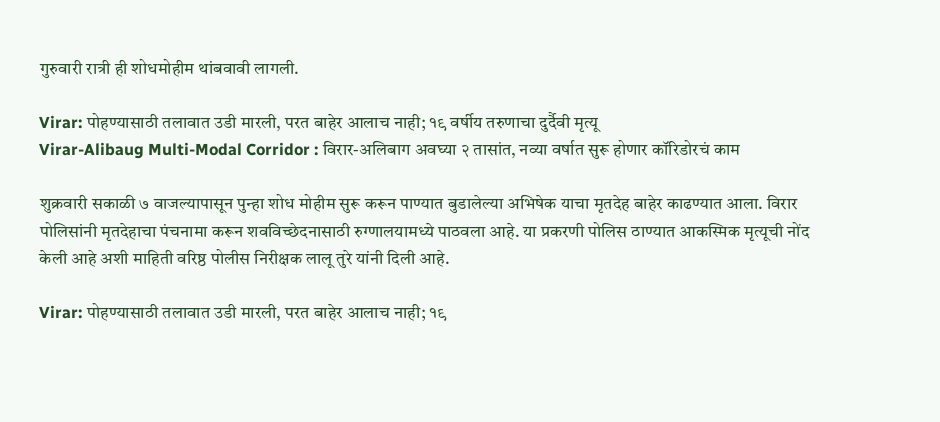गुरुवारी रात्री ही शोधमोहीम थांबवावी लागली.

Virar: पोहण्यासाठी तलावात उडी मारली, परत बाहेर आलाच नाही; १९ वर्षीय तरुणाचा दुर्दैवी मृत्यू
Virar-Alibaug Multi-Modal Corridor : विरार-अलिबाग अवघ्या २ तासांत, नव्या वर्षात सुरू होणार कॉरिडोरचं काम

शुक्रवारी सकाळी ७ वाजल्यापासून पुन्हा शोध मोहीम सुरू करून पाण्यात बुडालेल्या अभिषेक याचा मृतदेह बाहेर काढण्यात आला. विरार पोलिसांनी मृतदेहाचा पंचनामा करून शवविच्छेदनासाठी रुग्णालयामध्ये पाठवला आहे. या प्रकरणी पोलिस ठाण्यात आकस्मिक मृत्यूची नोंद केली आहे अशी माहिती वरिष्ठ पोलीस निरीक्षक लालू तुरे यांनी दिली आहे.

Virar: पोहण्यासाठी तलावात उडी मारली, परत बाहेर आलाच नाही; १९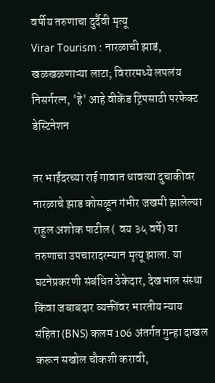वर्षीय तरुणाचा दुर्दैवी मृत्यू
Virar Tourism : नारळाची झाडं, खळखळणाऱ्या लाटा; विरारमध्ये लपलंय निसर्गरत्न, 'हे' आहे वीकेंड ट्रिपसाठी परफेक्ट डेस्टिनेशन

तर भाईंदरच्या राई गावात धावत्या दुचाकीवर नारळाचे झाड कोसळून गंभीर जखमी झालेल्या राहुल अशोक पाटील ( वय ३५ वर्षे) या तरुणाचा उपचारादरम्यान मृत्यू झाला. या घटनेप्रकरणी संबंधित ठेकेदार, देखभाल संस्था किंवा जबाबदार व्यक्तींवर भारतीय न्याय संहिता (BNS) कलम 106 अंतर्गत गुन्हा दाखल करून सखोल चौकशी करावी,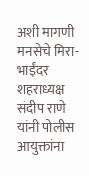अशी मागणी मनसेचे मिरा-भाईंदर शहराध्यक्ष संदीप राणे यांनी पोलीस आयुक्तांना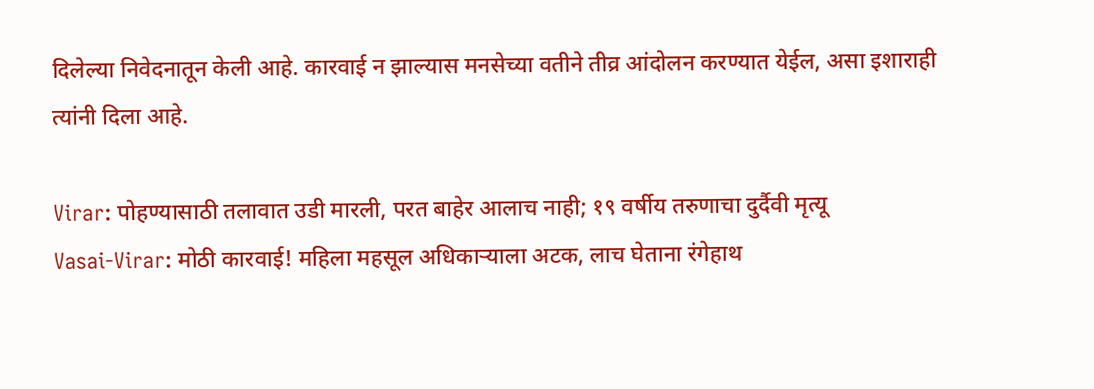दिलेल्या निवेदनातून केली आहे. कारवाई न झाल्यास मनसेच्या वतीने तीव्र आंदोलन करण्यात येईल, असा इशाराही त्यांनी दिला आहे.

Virar: पोहण्यासाठी तलावात उडी मारली, परत बाहेर आलाच नाही; १९ वर्षीय तरुणाचा दुर्दैवी मृत्यू
Vasai-Virar: मोठी कारवाई! महिला महसूल अधिकाऱ्याला अटक, लाच घेताना रंगेहाथ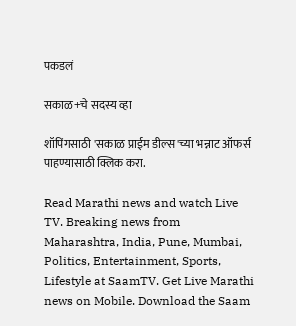पकडलं

सकाळ+चे सदस्य व्हा

शॉपिंगसाठी 'सकाळ प्राईम डील्स'च्या भन्नाट ऑफर्स पाहण्यासाठी क्लिक करा.

Read Marathi news and watch Live TV. Breaking news from Maharashtra, India, Pune, Mumbai, Politics, Entertainment, Sports, Lifestyle at SaamTV. Get Live Marathi news on Mobile. Download the Saam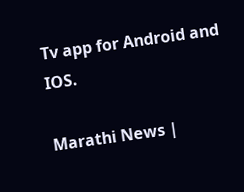Tv app for Android and IOS.

Marathi News |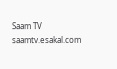Saam TV
saamtv.esakal.com